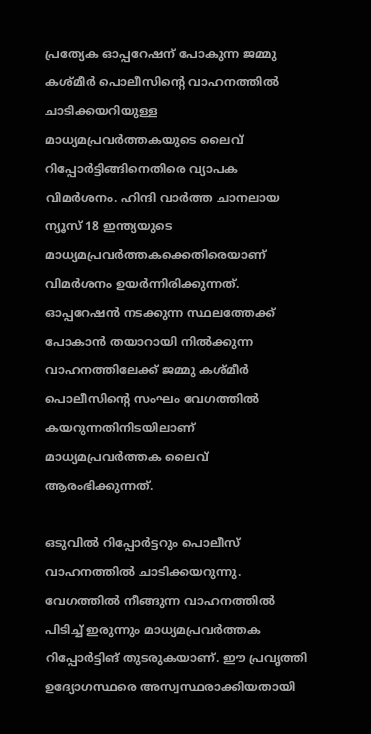പ്രത്യേക ഓപ്പറേഷന് പോകുന്ന ജമ്മു കശ്മീർ പൊലീസിന്‍റെ വാഹനത്തില്‍ ചാടിക്കയറിയുള്ള മാധ്യമപ്രവർത്തകയുടെ ലൈവ് റിപ്പോർട്ടിങ്ങിനെതിരെ വ്യാപക വിമർശനം. ഹിന്ദി വാർത്ത ചാനലായ ന്യൂസ് 18 ഇന്ത്യയുടെ മാധ്യമപ്രവർത്തകക്കെതിരെയാണ് വിമർശനം ഉയർന്നിരിക്കുന്നത്. ഓപ്പറേഷൻ നടക്കുന്ന സ്ഥലത്തേക്ക് പോകാൻ തയാറായി നില്‍ക്കുന്ന വാഹനത്തിലേക്ക് ജമ്മു കശ്മീർ പൊലീസിന്‍റെ സംഘം വേഗത്തില്‍ കയറുന്നതിനിടയിലാണ് മാധ്യമപ്രവർത്തക ലൈവ് ആരംഭിക്കുന്നത്.

ഒടുവില്‍ റിപ്പോർട്ടറും പൊലീസ് വാഹനത്തില്‍ ചാടിക്കയറുന്നു. വേഗത്തില്‍ നീങ്ങുന്ന വാഹനത്തില്‍ പിടിച്ച്‌ ഇരുന്നും മാധ്യമപ്രവർത്തക റിപ്പോർട്ടിങ് തുടരുകയാണ്. ഈ പ്രവൃത്തി ഉദ്യോഗസ്ഥരെ അസ്വസ്ഥരാക്കിയതായി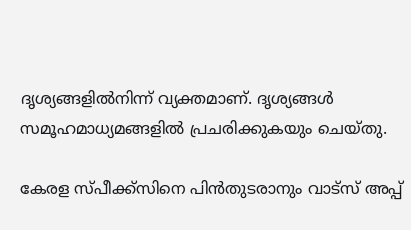ദൃശ്യങ്ങളില്‍നിന്ന് വ്യക്തമാണ്. ദൃശ്യങ്ങള്‍ സമൂഹമാധ്യമങ്ങളില്‍ പ്രചരിക്കുകയും ചെയ്തു.

കേരള സ്പീക്ക്സിനെ പിൻതുടരാനും വാട്സ് അപ്പ്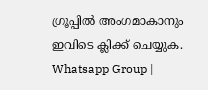ഗ്രൂപ്പിൽ അംഗമാകാനും ഇവിടെ ക്ലിക്ക് ചെയ്യുക. Whatsapp Group |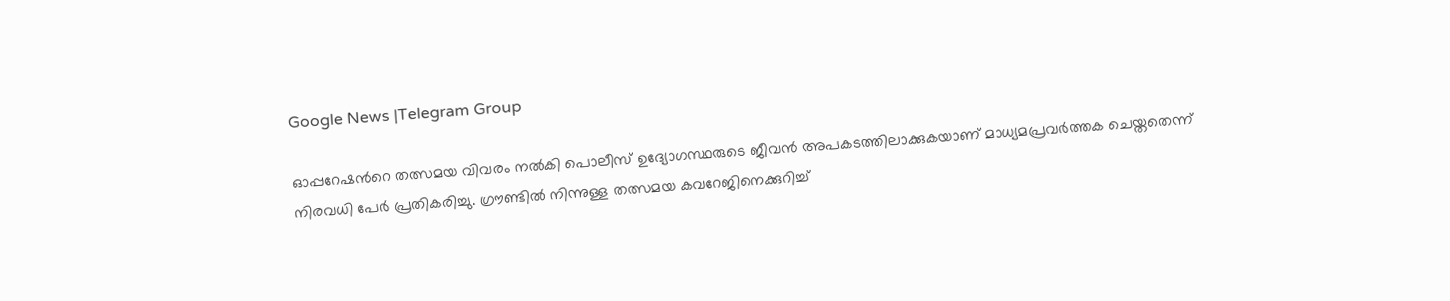Google News |Telegram Group

ഓപ്പറേഷന്‍റെ തത്സമയ വിവരം നല്‍കി പൊലീസ് ഉദ്യോഗസ്ഥരുടെ ജീവൻ അപകടത്തിലാക്കുകയാണ് മാധ്യമപ്രവർത്തക ചെയ്തതെന്ന് നിരവധി പേർ പ്രതികരിച്ചു. ഗ്രൗണ്ടില്‍ നിന്നുള്ള തത്സമയ കവറേജിനെക്കുറിച്ച്‌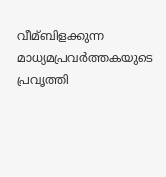വീമ്ബിളക്കുന്ന മാധ്യമപ്രവർത്തകയുടെ പ്രവൃത്തി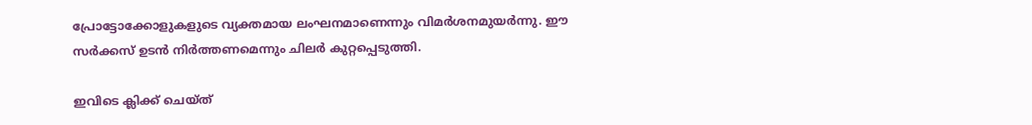പ്രോട്ടോക്കോളുകളുടെ വ്യക്തമായ ലംഘനമാണെന്നും വിമർശനമുയർന്നു. ഈ സർക്കസ് ഉടൻ നിർത്തണമെന്നും ചിലർ കുറ്റപ്പെടുത്തി.

ഇവിടെ ക്ലിക്ക് ചെയ്ത്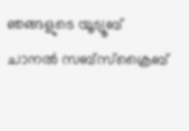ഞങ്ങളുടെ യൂട്യൂബ് ചാനൽ സബ്സ്ക്രൈബ്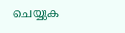ചെയ്യുക